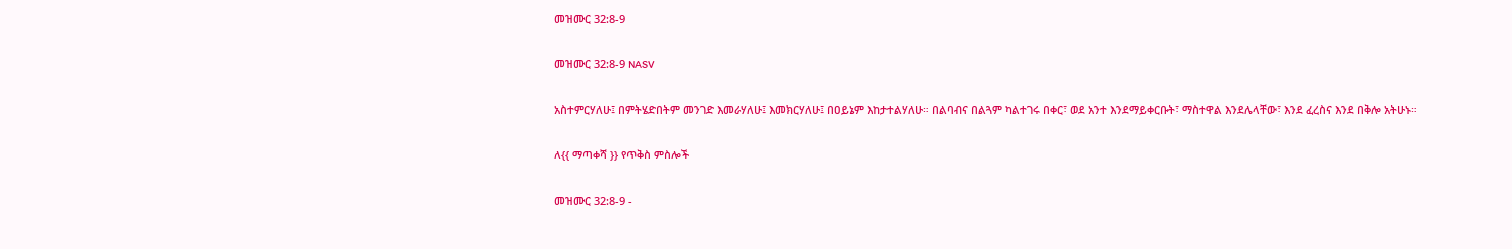መዝሙር 32:8-9

መዝሙር 32:8-9 NASV

አስተምርሃለሁ፤ በምትሄድበትም መንገድ እመራሃለሁ፤ እመክርሃለሁ፤ በዐይኔም እከታተልሃለሁ። በልባብና በልጓም ካልተገሩ በቀር፣ ወደ አንተ እንደማይቀርቡት፣ ማስተዋል እንደሌላቸው፣ እንደ ፈረስና እንደ በቅሎ አትሁኑ።

ለ{{ ማጣቀሻ }} የጥቅስ ምስሎች

መዝሙር 32:8-9 -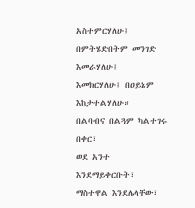አስተምርሃለሁ፤ በምትሄድበትም መንገድ እመራሃለሁ፤
እመክርሃለሁ፤ በዐይኔም እከታተልሃለሁ።
በልባብና በልጓም ካልተገሩ በቀር፣
ወደ አንተ እንደማይቀርቡት፣
ማስተዋል እንደሌላቸው፣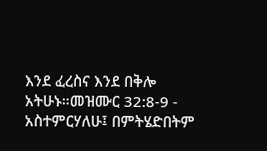እንደ ፈረስና እንደ በቅሎ አትሁኑ።መዝሙር 32:8-9 - አስተምርሃለሁ፤ በምትሄድበትም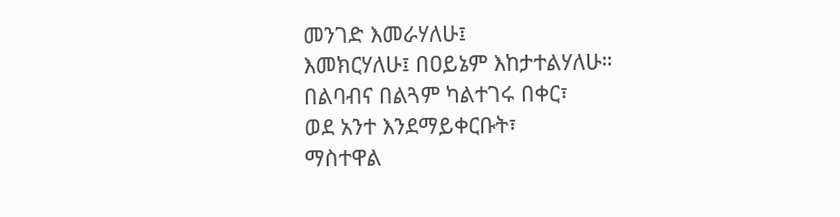መንገድ እመራሃለሁ፤
እመክርሃለሁ፤ በዐይኔም እከታተልሃለሁ።
በልባብና በልጓም ካልተገሩ በቀር፣
ወደ አንተ እንደማይቀርቡት፣
ማስተዋል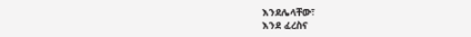እንደሌላቸው፣
እንደ ፈረስና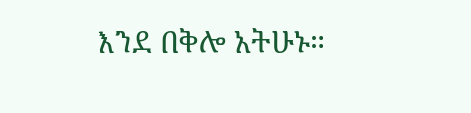እንደ በቅሎ አትሁኑ።